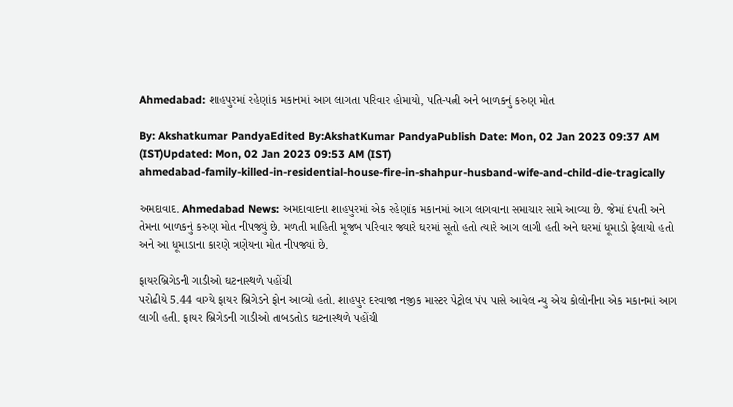Ahmedabad: શાહપુરમાં રહેણાંક મકાનમાં આગ લાગતા પરિવાર હોમાયો, પતિ-પત્ની અને બાળકનું કરુણ મોત

By: Akshatkumar PandyaEdited By:AkshatKumar PandyaPublish Date: Mon, 02 Jan 2023 09:37 AM (IST)Updated: Mon, 02 Jan 2023 09:53 AM (IST)
ahmedabad-family-killed-in-residential-house-fire-in-shahpur-husband-wife-and-child-die-tragically

અમદાવાદ. Ahmedabad News: અમદાવાદના શાહપુરમાં એક રહેણાંક મકાનમાં આગ લાગવાના સમાચાર સામે આવ્યા છે. જેમાં દંપતી અને તેમના બાળકનું કરુણ મોત નીપજ્યું છે. મળતી માહિતી મૂજબ પરિવાર જ્યારે ઘરમાં સૂતો હતો ત્યારે આગ લાગી હતી અને ઘરમાં ધૂમાડો ફેલાયો હતો અને આ ધૂમાડાના કારણે ત્રણેયના મોત નીપજ્યાં છે.

ફાયરબ્રિગેડની ગાડીઓ ઘટનાસ્થળે પહોંચી
પરોઢીયે 5.44 વાગ્યે ફાયર બ્રિગેડને ફોન આવ્યો હતો. શાહપુર દરવાજા નજીક માસ્ટર પેટ્રોલ પંપ પાસે આવેલ ન્યુ એચ કોલોનીના એક મકાનમાં આગ લાગી હતી. ફાયર બ્રિગેડની ગાડીઓ તાબડતોડ ઘટનાસ્થળે પહોંચી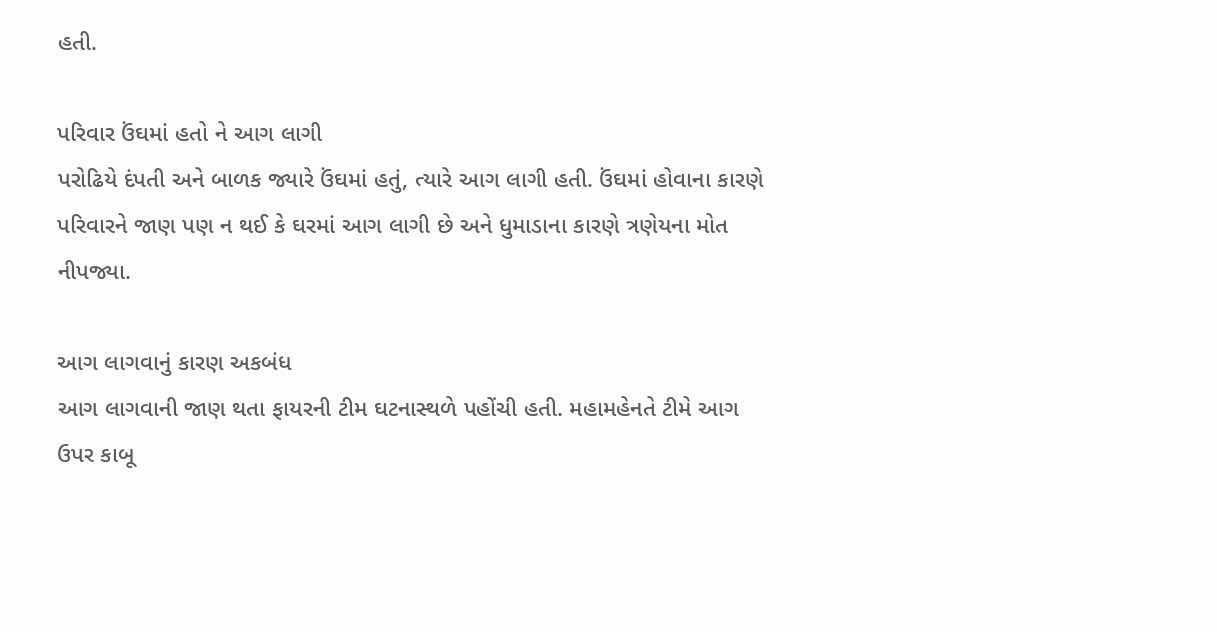હતી.

પરિવાર ઉંઘમાં હતો ને આગ લાગી
પરોઢિયે દંપતી અને બાળક જ્યારે ઉંઘમાં હતું, ત્યારે આગ લાગી હતી. ઉંઘમાં હોવાના કારણે પરિવારને જાણ પણ ન થઈ કે ઘરમાં આગ લાગી છે અને ધુમાડાના કારણે ત્રણેયના મોત નીપજ્યા.

આગ લાગવાનું કારણ અકબંધ
આગ લાગવાની જાણ થતા ફાયરની ટીમ ઘટનાસ્થળે પહોંચી હતી. મહામહેનતે ટીમે આગ ઉપર કાબૂ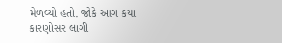મેળવ્યો હતો. જોકે આગ કયા કારણોસર લાગી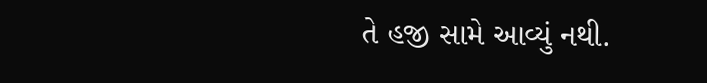તે હજી સામે આવ્યું નથી.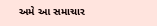અમે આ સમાચાર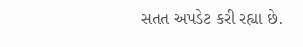સતત અપડેટ કરી રહ્યા છે.